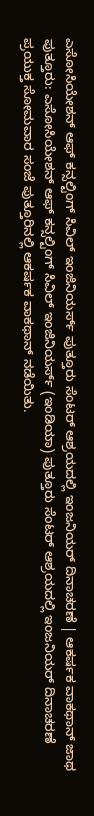ಎಸೋಸಿಯೇಶನ್ ಆಫ್ ಕನ್ಸಲ್ಟಿಂಗ್ ಸಿವಿಲ್ ಇಂಜಿನಿಯರ್ಸ್ ಪುತ್ತೂರು ಸೆಂಟರ್ ಆಶ್ರಯದಲ್ಲಿ ಇಂಜನಿಯರ್ ದಿನಾಚರಣೆ | ಆಕರ್ಷಕ ವಾಕಥಾನ್ ಜಾಥ
ಪುತ್ತೂರು: ಎಸೋಸಿಯೇಶನ್ ಆಫ್ ಕನ್ಸಲ್ಟಿಂಗ್ ಸಿವಿಲ್ ಇಂಜಿನಿಯರ್ಸ್ (ಇಂಡಿಯಾ) ಪುತ್ತೂರು ಸೆಂಟರ್ ಆಶ್ರಯದಲ್ಲಿ ಇಂಜನಿಯರ್ ದಿನಾಚರಣೆ ಪ್ರಯುಕ್ತ ಸೋಮವಾರ ಸಂಜೆ ಪುತ್ತೂರಿನಲ್ಲಿ ಆಕರ್ಷಕ ವಾಕಥಾನ್ ನಡೆಯಿತು.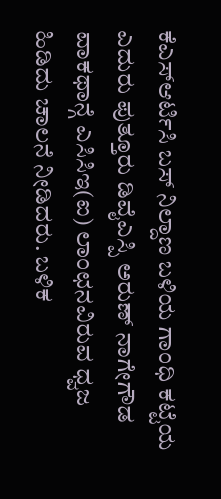ಕೆಎಸ್ಆರ್ಟಿಸಿ ಬಸ್ ನಿಲ್ದಾಣ ಬಳಿಯ ಗಾಂಧಿ ಕಟ್ಟೆಯ ಎದುರು ಪುತ್ತೂರು ಡಿವೈಎಸ್ಪಿ ಅರುಣ್ ನಾಗೇಗೌಡ ವಾಕಥಾನ್ಗೆ ಎಸಿಸಿಇ(ಐ) ಲಾಂಛನವಿರುವ ಧ್ವಜ ಹಿಡಿದು ಚಾಲನೆ ನೀಡಿದರು. ಬಳಿಕ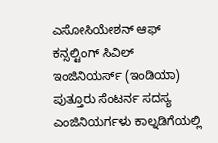ಎಸೋಸಿಯೇಶನ್ ಆಫ್ ಕನ್ಸಲ್ಟಿಂಗ್ ಸಿವಿಲ್ ಇಂಜಿನಿಯರ್ಸ್ (ಇಂಡಿಯಾ) ಪುತ್ತೂರು ಸೆಂಟರ್ನ ಸದಸ್ಯ ಎಂಜಿನಿಯರ್ಗಳು ಕಾಲ್ನಡಿಗೆಯಲ್ಲಿ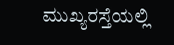ಮುಖ್ಯರಸ್ತೆಯಲ್ಲಿ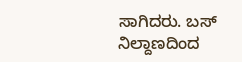ಸಾಗಿದರು. ಬಸ್ ನಿಲ್ದಾಣದಿಂದ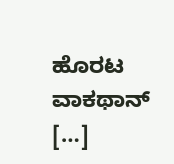ಹೊರಟ ವಾಕಥಾನ್ […]